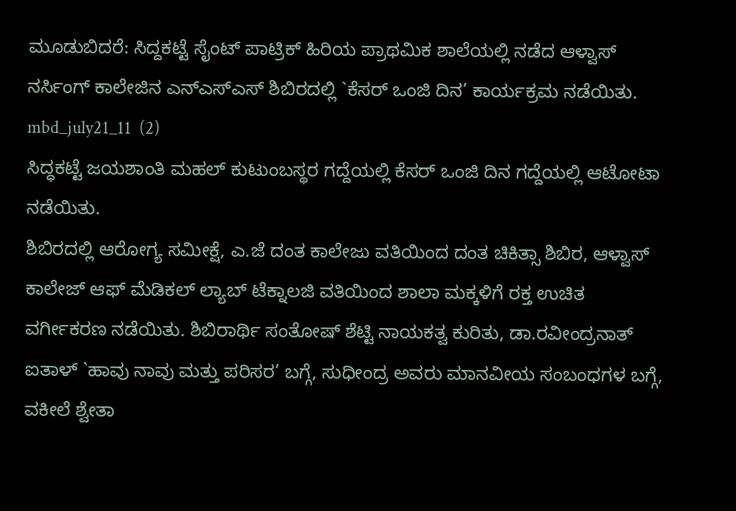ಮೂಡುಬಿದರೆ: ಸಿದ್ದಕಟ್ಟೆ ಸೈಂಟ್ ಪಾಟ್ರಿಕ್ ಹಿರಿಯ ಪ್ರಾಥಮಿಕ ಶಾಲೆಯಲ್ಲಿ ನಡೆದ ಆಳ್ವಾಸ್ ನರ್ಸಿಂಗ್ ಕಾಲೇಜಿನ ಎನ್ಎಸ್ಎಸ್ ಶಿಬಿರದಲ್ಲಿ `ಕೆಸರ್ ಒಂಜಿ ದಿನ’ ಕಾರ್ಯಕ್ರಮ ನಡೆಯಿತು.
mbd_july21_11  (2)
ಸಿದ್ಧಕಟ್ಟೆ ಜಯಶಾಂತಿ ಮಹಲ್ ಕುಟುಂಬಸ್ಥರ ಗದ್ದೆಯಲ್ಲಿ ಕೆಸರ್ ಒಂಜಿ ದಿನ ಗದ್ದೆಯಲ್ಲಿ ಆಟೋಟಾ ನಡೆಯಿತು.
ಶಿಬಿರದಲ್ಲಿ ಆರೋಗ್ಯ ಸಮೀಕ್ಷೆ, ಎ.ಜೆ ದಂತ ಕಾಲೇಜು ವತಿಯಿಂದ ದಂತ ಚಿಕಿತ್ಸಾ ಶಿಬಿರ, ಆಳ್ವಾಸ್ ಕಾಲೇಜ್ ಆಫ್ ಮೆಡಿಕಲ್ ಲ್ಯಾಬ್ ಟೆಕ್ನಾಲಜಿ ವತಿಯಿಂದ ಶಾಲಾ ಮಕ್ಕಳಿಗೆ ರಕ್ತ ಉಚಿತ ವರ್ಗೀಕರಣ ನಡೆಯಿತು. ಶಿಬಿರಾರ್ಥಿ ಸಂತೋಷ್ ಶೆಟ್ಟಿ ನಾಯಕತ್ವ ಕುರಿತು, ಡಾ.ರವೀಂದ್ರನಾತ್ ಐತಾಳ್ `ಹಾವು ನಾವು ಮತ್ತು ಪರಿಸರ’ ಬಗ್ಗೆ, ಸುಧೀಂದ್ರ ಅವರು ಮಾನವೀಯ ಸಂಬಂಧಗಳ ಬಗ್ಗೆ, ವಕೀಲೆ ಶ್ವೇತಾ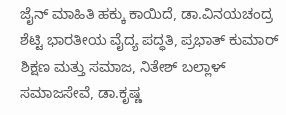ಜೈನ್ ಮಾಹಿತಿ ಹಕ್ಕು ಕಾಯಿದೆ, ಡಾ.ವಿನಯಚಂದ್ರ ಶೆಟ್ಟಿ ಭಾರತೀಯ ವೈದ್ಯ ಪದ್ಧತಿ, ಪ್ರಭಾತ್ ಕುಮಾರ್ ಶಿಕ್ಷಣ ಮತ್ತು ಸಮಾಜ, ನಿತೇಶ್ ಬಲ್ಲಾಳ್ ಸಮಾಜಸೇವೆ, ಡಾ.ಕೃಷ್ಣ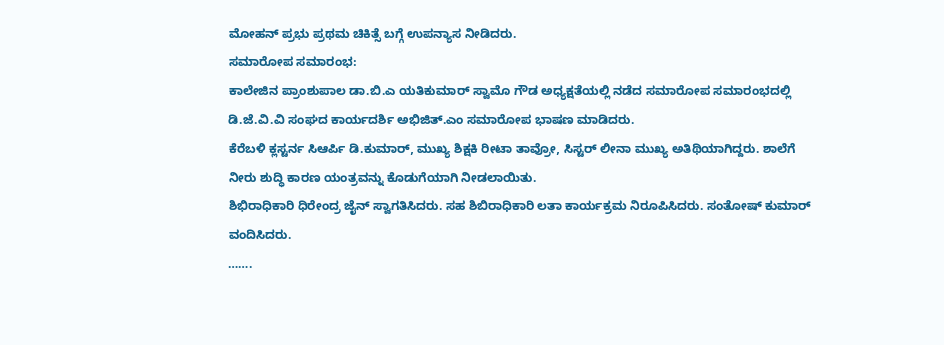ಮೋಹನ್ ಪ್ರಭು ಪ್ರಥಮ ಚಿಕಿತ್ಸೆ ಬಗ್ಗೆ ಉಪನ್ಯಾಸ ನೀಡಿದರು.
ಸಮಾರೋಪ ಸಮಾರಂಭ:
ಕಾಲೇಜಿನ ಪ್ರಾಂಶುಪಾಲ ಡಾ.ಬಿ.ಎ ಯತಿಕುಮಾರ್ ಸ್ವಾಮೊ ಗೌಡ ಅಧ್ಯಕ್ಷತೆಯಲ್ಲಿ ನಡೆದ ಸಮಾರೋಪ ಸಮಾರಂಭದಲ್ಲಿ ಡಿ.ಜೆ.ವಿ.ವಿ ಸಂಘದ ಕಾರ್ಯದರ್ಶಿ ಅಭಿಜಿತ್.ಎಂ ಸಮಾರೋಪ ಭಾಷಣ ಮಾಡಿದರು.
ಕೆರೆಬಳಿ ಕ್ಲಸ್ಟರ್ನ ಸಿಆರ್ಪಿ ಡಿ.ಕುಮಾರ್, ಮುಖ್ಯ ಶಿಕ್ಷಕಿ ರೀಟಾ ತಾವ್ರೋ, ಸಿಸ್ಟರ್ ಲೀನಾ ಮುಖ್ಯ ಅತಿಥಿಯಾಗಿದ್ದರು. ಶಾಲೆಗೆ ನೀರು ಶುದ್ಧಿ ಕಾರಣ ಯಂತ್ರವನ್ನು ಕೊಡುಗೆಯಾಗಿ ನೀಡಲಾಯಿತು.
ಶಿಭಿರಾಧಿಕಾರಿ ಧಿರೇಂದ್ರ ಜೈನ್ ಸ್ವಾಗತಿಸಿದರು. ಸಹ ಶಿಬಿರಾಧಿಕಾರಿ ಲತಾ ಕಾರ್ಯಕ್ರಮ ನಿರೂಪಿಸಿದರು. ಸಂತೋಷ್ ಕುಮಾರ್ ವಂದಿಸಿದರು.
…….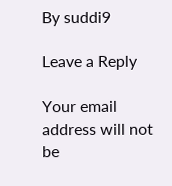By suddi9

Leave a Reply

Your email address will not be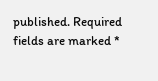published. Required fields are marked *